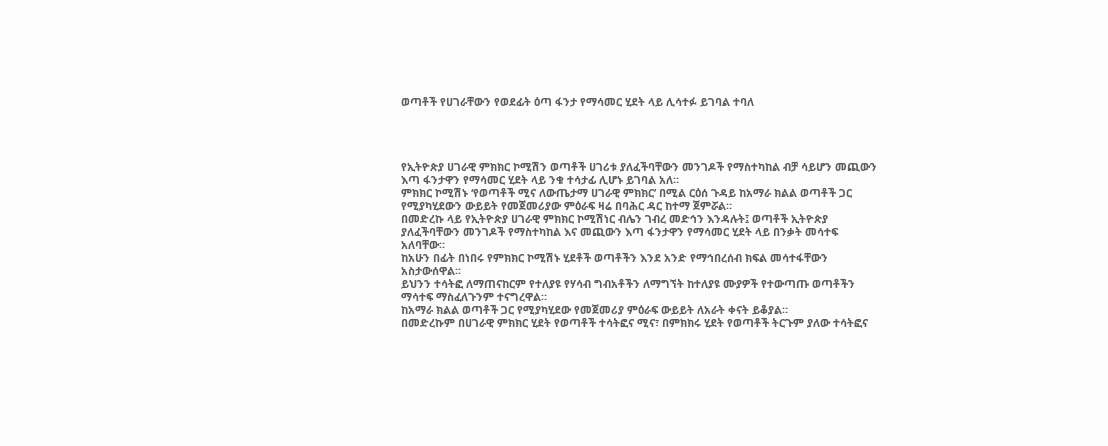ወጣቶች የሀገራቸውን የወደፊት ዕጣ ፋንታ የማሳመር ሂደት ላይ ሊሳተፉ ይገባል ተባለ




የኢትዮጵያ ሀገራዊ ምክክር ኮሚሽን ወጣቶች ሀገሪቱ ያለፈችባቸውን መንገዶች የማስተካከል ብቻ ሳይሆን መጪውን እጣ ፋንታዋን የማሳመር ሂደት ላይ ንቁ ተሳታፊ ሊሆኑ ይገባል አለ።
ምክክር ኮሚሽኑ ‘የወጣቶች ሚና ለውጤታማ ሀገራዊ ምክክር’ በሚል ርዕሰ ጉዳይ ከአማራ ክልል ወጣቶች ጋር የሚያካሂደውን ውይይት የመጀመሪያው ምዕራፍ ዛሬ በባሕር ዳር ከተማ ጀምሯል።
በመድረኩ ላይ የኢትዮጵያ ሀገራዊ ምክክር ኮሚሽነር ብሌን ገብረ መድኅን እንዳሉት፤ ወጣቶች ኢትዮጵያ ያለፈችባቸውን መንገዶች የማስተካከል እና መጪውን እጣ ፋንታዋን የማሳመር ሂደት ላይ በንቃት መሳተፍ አለባቸው።
ከአሁን በፊት በነበሩ የምክክር ኮሚሽኑ ሂደቶች ወጣቶችን እንደ አንድ የማኅበረሰብ ክፍል መሳተፋቸውን አስታውሰዋል።
ይህንን ተሳትፎ ለማጠናከርም የተለያዩ የሃሳብ ግብአቶችን ለማግኘት ከተለያዩ ሙያዎች የተውጣጡ ወጣቶችን ማሳተፍ ማስፈለጉንም ተናግረዋል።
ከአማራ ክልል ወጣቶች ጋር የሚያካሂደው የመጀመሪያ ምዕራፍ ውይይት ለአራት ቀናት ይቆያል።
በመድረኩም በሀገራዊ ምክክር ሂደት የወጣቶች ተሳትፎና ሚና፣ በምክክሩ ሂደት የወጣቶች ትርጉም ያለው ተሳትፎና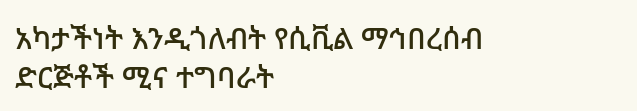አካታችነት እንዲጎለብት የሲቪል ማኅበረሰብ ድርጅቶች ሚና ተግባራት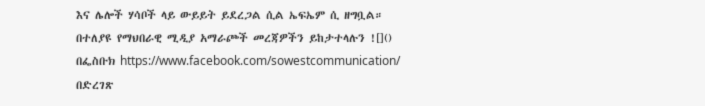እና ሌሎች ሃሳቦች ላይ ውይይት ይደረጋል ሲል ኤፍኤም ሲ ዘግቧል።
በተለያዩ የማህበራዊ ሚዲያ አማራጮች መረጃዎችን ይከታተላሉን ![]()
በፌስቡክ https://www.facebook.com/sowestcommunication/
በድረገጽ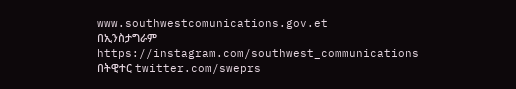www.southwestcomunications.gov.et
በኢንስታግራም https://instagram.com/southwest_communications
በትዊተር twitter.com/sweprs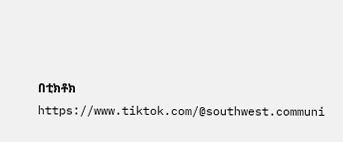በቲክቶክ https://www.tiktok.com/@southwest.communi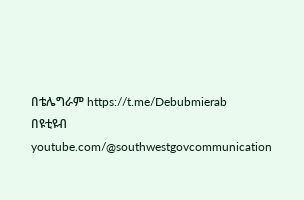በቴሌግራም https://t.me/Debubmierab
በዩቲዩብ youtube.com/@southwestgovcommunication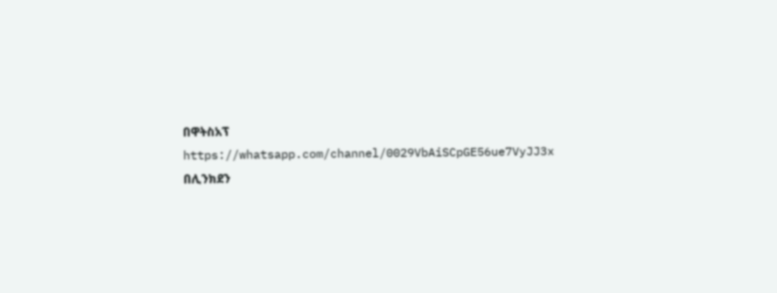በዋትስአፕ
https://whatsapp.com/channel/0029VbAiSCpGE56ue7VyJJ3x
በሊንክደን